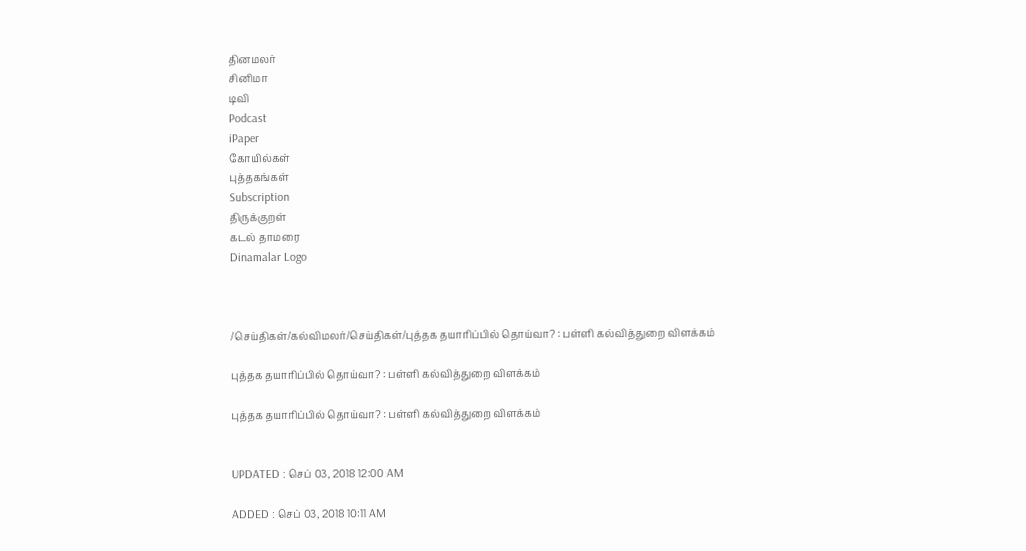தினமலர்
சினிமா
டிவி
Podcast
iPaper
கோயில்கள்
புத்தகங்கள்
Subscription
திருக்குறள்
கடல் தாமரை
Dinamalar Logo



/செய்திகள்/கல்விமலர்/செய்திகள்/புத்தக தயாரிப்பில் தொய்வா? : பள்ளி கல்வித்துறை விளக்கம்

புத்தக தயாரிப்பில் தொய்வா? : பள்ளி கல்வித்துறை விளக்கம்

புத்தக தயாரிப்பில் தொய்வா? : பள்ளி கல்வித்துறை விளக்கம்


UPDATED : செப் 03, 2018 12:00 AM

ADDED : செப் 03, 2018 10:11 AM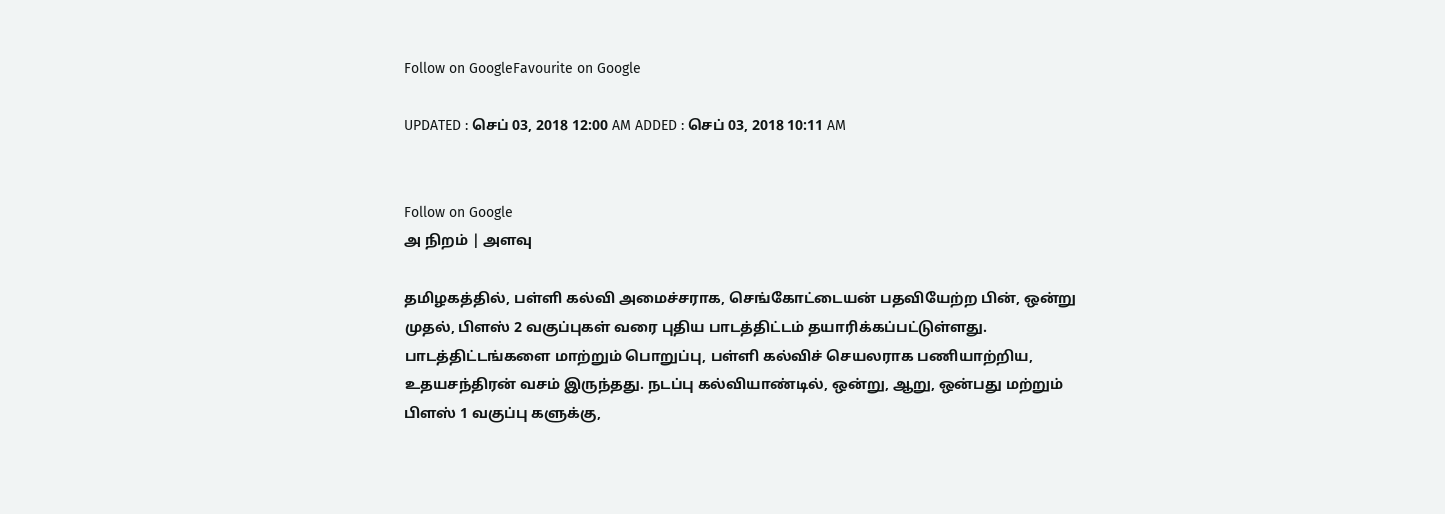Follow on GoogleFavourite on Google

UPDATED : செப் 03, 2018 12:00 AM ADDED : செப் 03, 2018 10:11 AM


Follow on Google
அ நிறம் | அளவு

தமிழகத்தில், பள்ளி கல்வி அமைச்சராக, செங்கோட்டையன் பதவியேற்ற பின், ஒன்று முதல், பிளஸ் 2 வகுப்புகள் வரை புதிய பாடத்திட்டம் தயாரிக்கப்பட்டுள்ளது. பாடத்திட்டங்களை மாற்றும் பொறுப்பு, பள்ளி கல்விச் செயலராக பணியாற்றிய, உதயசந்திரன் வசம் இருந்தது. நடப்பு கல்வியாண்டில், ஒன்று, ஆறு, ஒன்பது மற்றும் பிளஸ் 1 வகுப்பு களுக்கு,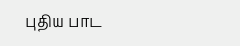புதிய பாட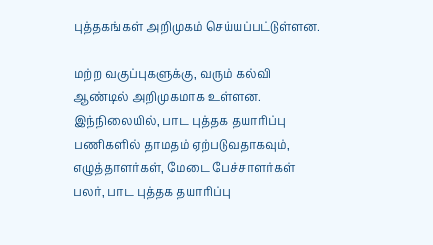புத்தகங்கள் அறிமுகம் செய்யப்பட்டுள்ளன.

மற்ற வகுப்புகளுக்கு, வரும் கல்வி ஆண்டில் அறிமுகமாக உள்ளன. இந்நிலையில், பாட புத்தக தயாரிப்பு பணிகளில் தாமதம் ஏற்படுவதாகவும், எழுத்தாளர்கள், மேடை பேச்சாளர்கள் பலர், பாட புத்தக தயாரிப்பு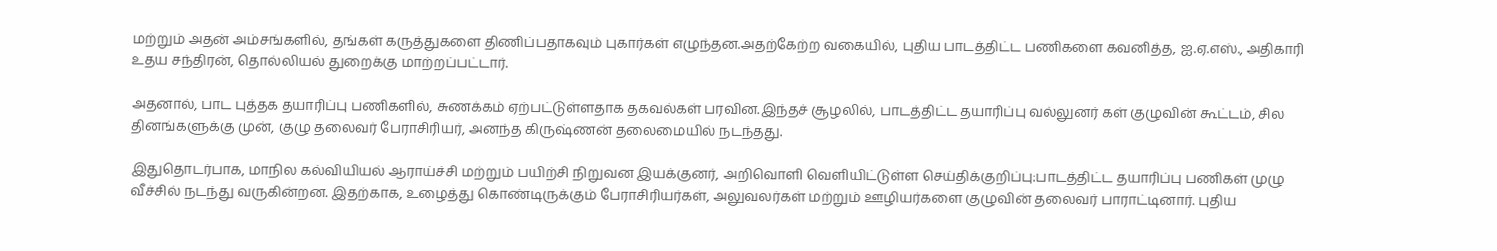மற்றும் அதன் அம்சங்களில், தங்கள் கருத்துகளை திணிப்பதாகவும் புகார்கள் எழுந்தன.அதற்கேற்ற வகையில், புதிய பாடத்திட்ட பணிகளை கவனித்த, ஐ.ஏ.எஸ்., அதிகாரி உதய சந்திரன், தொல்லியல் துறைக்கு மாற்றப்பட்டார்.

அதனால், பாட புத்தக தயாரிப்பு பணிகளில், சுணக்கம் ஏற்பட்டுள்ளதாக தகவல்கள் பரவின.இந்தச் சூழலில், பாடத்திட்ட தயாரிப்பு வல்லுனர் கள் குழுவின் கூட்டம், சில தினங்களுக்கு முன், குழு தலைவர் பேராசிரியர், அனந்த கிருஷ்ணன் தலைமையில் நடந்தது.

இதுதொடர்பாக, மாநில கல்வியியல் ஆராய்ச்சி மற்றும் பயிற்சி நிறுவன இயக்குனர், அறிவொளி வெளியிட்டுள்ள செய்திக்குறிப்பு:பாடத்திட்ட தயாரிப்பு பணிகள் முழு வீச்சில் நடந்து வருகின்றன. இதற்காக, உழைத்து கொண்டிருக்கும் பேராசிரியர்கள், அலுவலர்கள் மற்றும் ஊழியர்களை குழுவின் தலைவர் பாராட்டினார். புதிய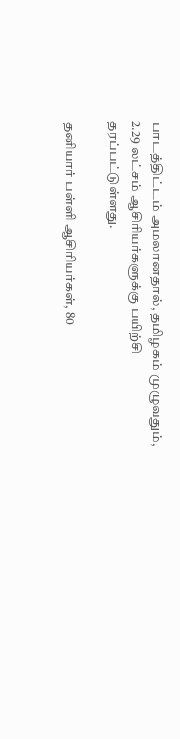பாடத்திட்டம் அமலானதால், தமிழகம் முழுவதும், 2.29 லட்சம் ஆசிரியர்களுக்கு பயிற்சி தரப்பட்டுள்ளது.

தனியார் பள்ளி ஆசிரியர்கள், 80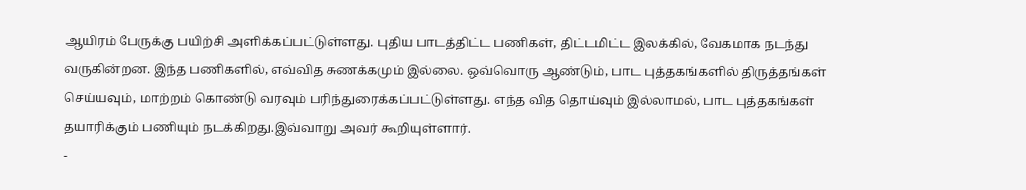ஆயிரம் பேருக்கு பயிற்சி அளிக்கப்பட்டுள்ளது. புதிய பாடத்திட்ட பணிகள், திட்டமிட்ட இலக்கில், வேகமாக நடந்து வருகின்றன. இந்த பணிகளில், எவ்வித சுணக்கமும் இல்லை. ஒவ்வொரு ஆண்டும், பாட புத்தகங்களில் திருத்தங்கள் செய்யவும், மாற்றம் கொண்டு வரவும் பரிந்துரைக்கப்பட்டுள்ளது. எந்த வித தொய்வும் இல்லாமல், பாட புத்தகங்கள் தயாரிக்கும் பணியும் நடக்கிறது.இவ்வாறு அவர் கூறியுள்ளார்.
-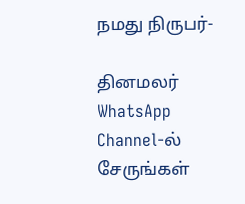நமது நிருபர்-

தினமலர் WhatsApp Channel-ல் சேருங்கள்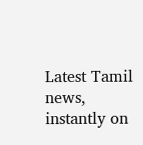Latest Tamil news, instantly on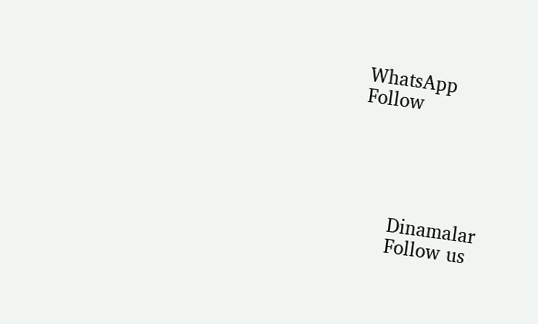WhatsApp
Follow





      Dinamalar
      Follow us